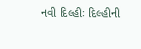નવી દિલ્હીઃ દિલ્હીની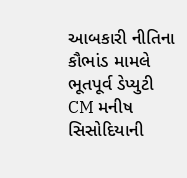આબકારી નીતિના કૌભાંડ મામલે ભૂતપૂર્વ ડેપ્યુટી CM મનીષ સિસોદિયાની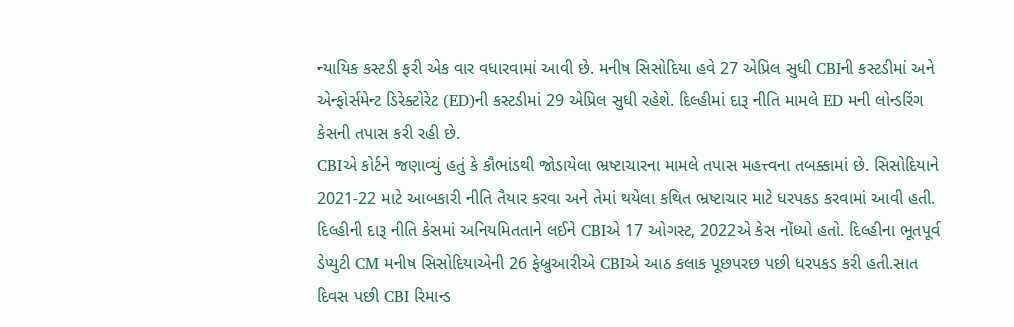ન્યાયિક કસ્ટડી ફરી એક વાર વધારવામાં આવી છે. મનીષ સિસોદિયા હવે 27 એપ્રિલ સુધી CBIની કસ્ટડીમાં અને એન્ફોર્સમેન્ટ ડિરેક્ટોરેટ (ED)ની કસ્ટડીમાં 29 એપ્રિલ સુધી રહેશે. દિલ્હીમાં દારૂ નીતિ મામલે ED મની લોન્ડરિંગ કેસની તપાસ કરી રહી છે.
CBIએ કોર્ટને જણાવ્યું હતું કે કૌભાંડથી જોડાયેલા ભ્રષ્ટાચારના મામલે તપાસ મહત્ત્વના તબક્કામાં છે. સિસોદિયાને 2021-22 માટે આબકારી નીતિ તૈયાર કરવા અને તેમાં થયેલા કથિત ભ્રષ્ટાચાર માટે ધરપકડ કરવામાં આવી હતી.
દિલ્હીની દારૂ નીતિ કેસમાં અનિયમિતતાને લઈને CBIએ 17 ઓગસ્ટ, 2022એ કેસ નોંધ્યો હતો. દિલ્હીના ભૂતપૂર્વ ડેપ્યુટી CM મનીષ સિસોદિયાએની 26 ફેબ્રુઆરીએ CBIએ આઠ કલાક પૂછપરછ પછી ધરપકડ કરી હતી.સાત દિવસ પછી CBI રિમાન્ડ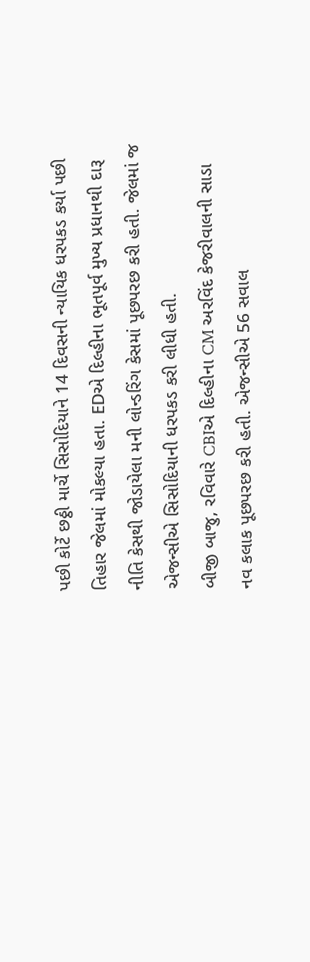પછી કોર્ટે છઠ્ઠી માર્ચે સિસોદિયાને 14 દિવસની ન્યાયિક ધરપકડ કર્યા પછી તિહાર જેલમાં મોકલ્યા હતા. EDએ દિલ્હીના ભૂતપૂર્વ મુખ્ય પ્રધાનથી દારૂ નીતિ કેસથી જોડાયેલા મની લોન્ડરિંગ કેસમાં પૂછપરછ કરી હતી. જેલમાં જ એજન્સીએ સિસોદિયાની ધરપકડ કરી લીધી હતી.
બીજી બાજુ, રવિવારે CBIએ દિલ્હીના CM અરવિંદ કેજરીવાલની સાડા નવ કલાક પૂછપરછ કરી હતી. એજન્સીએ 56 સવાલ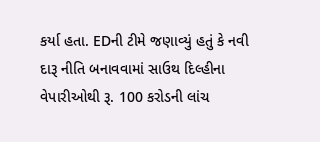કર્યા હતા. EDની ટીમે જણાવ્યું હતું કે નવી દારૂ નીતિ બનાવવામાં સાઉથ દિલ્હીના વેપારીઓથી રૂ. 100 કરોડની લાંચ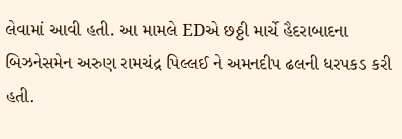લેવામાં આવી હતી. આ મામલે EDએ છઠ્ઠી માર્ચે હૈદરાબાદના બિઝનેસમેન અરુણ રામચંદ્ર પિલ્લઈ ને અમનદીપ ઢલની ધરપકડ કરી હતી.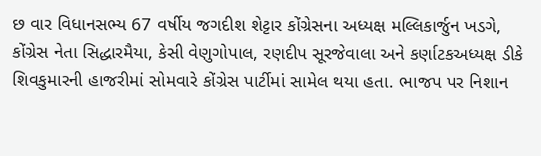છ વાર વિધાનસભ્ય 67 વર્ષીય જગદીશ શેટ્ટાર કોંગ્રેસના અધ્યક્ષ મલ્લિકાર્જુન ખડગે, કોંગ્રેસ નેતા સિદ્ધારમૈયા, કેસી વેણુગોપાલ, રણદીપ સૂરજેવાલા અને કર્ણાટકઅધ્યક્ષ ડીકે શિવકુમારની હાજરીમાં સોમવારે કોંગ્રેસ પાર્ટીમાં સામેલ થયા હતા. ભાજપ પર નિશાન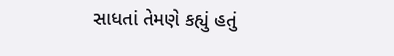સાધતાં તેમણે કહ્યું હતું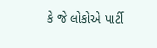કે જે લોકોએ પાર્ટી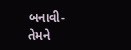બનાવી- તેમને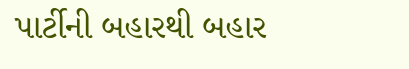પાર્ટીની બહારથી બહાર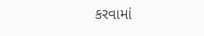કરવામાં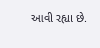આવી રહ્યા છે.